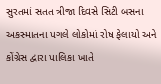સુરતમાં સતત ત્રીજા દિવસે સિટી બસના અકસ્માતના પગલે લોકોમાં રોષ ફેલાયો અને કોંગ્રેસ દ્વારા પાલિકા ખાતે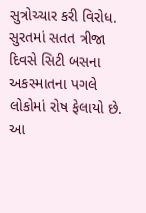સુત્રોચ્ચાર કરી વિરોધ.
સુરતમાં સતત ત્રીજા દિવસે સિટી બસના અકસ્માતના પગલે લોકોમાં રોષ ફેલાયો છે. આ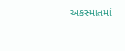અકસ્માતમાં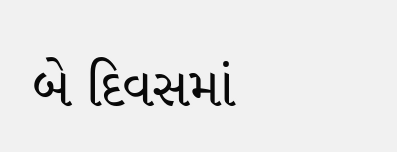બે દિવસમાં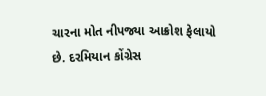ચારના મોત નીપજ્યા આક્રોશ ફેલાયો છે. દરમિયાન કોંગ્રેસ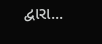દ્વારા...